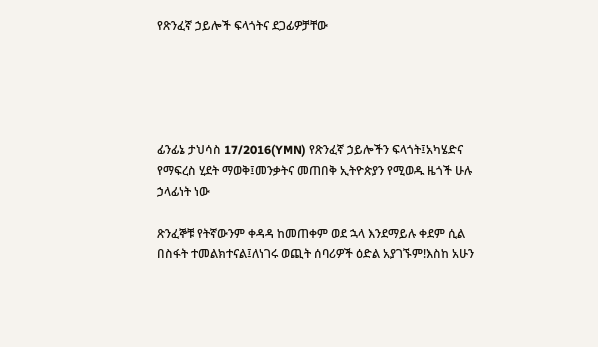የጽንፈኛ ኃይሎች ፍላጎትና ደጋፊዎቻቸው





ፊንፊኔ ታህሳስ 17/2016(YMN) የጽንፈኛ ኃይሎችን ፍላጎት፤አካሄድና የማፍረስ ሂደት ማወቅ፤መንቃትና መጠበቅ ኢትዮጵያን የሚወዱ ዜጎች ሁሉ ኃላፊነት ነው

ጽንፈኞቹ የትኛውንም ቀዳዳ ከመጠቀም ወደ ኋላ እንደማይሉ ቀደም ሲል በስፋት ተመልክተናል፤ለነገሩ ወጪት ሰባሪዎች ዕድል አያገኙም!እስከ አሁን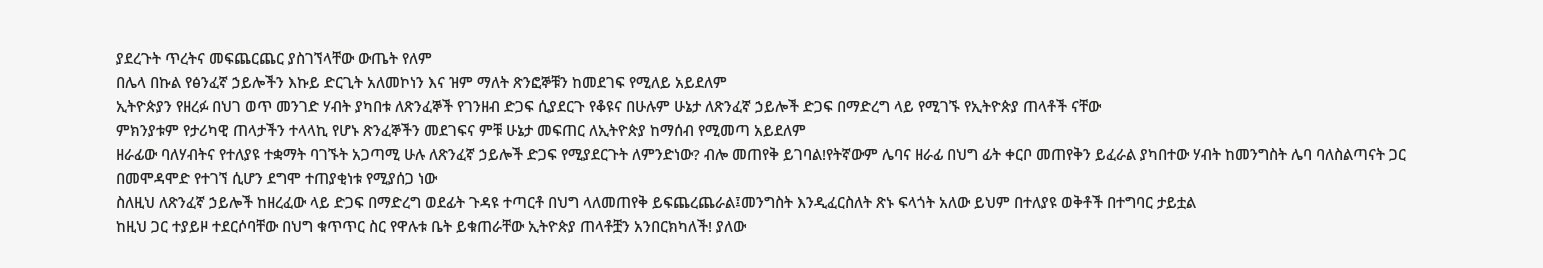ያደረጉት ጥረትና መፍጨርጨር ያስገኘላቸው ውጤት የለም
በሌላ በኩል የፅንፈኛ ኃይሎችን እኩይ ድርጊት አለመኮነን እና ዝም ማለት ጽንፎኞቹን ከመደገፍ የሚለይ አይደለም
ኢትዮጵያን የዘረፉ በህገ ወጥ መንገድ ሃብት ያካበቱ ለጽንፈኞች የገንዘብ ድጋፍ ሲያደርጉ የቆዩና በሁሉም ሁኔታ ለጽንፈኛ ኃይሎች ድጋፍ በማድረግ ላይ የሚገኙ የኢትዮጵያ ጠላቶች ናቸው
ምክንያቱም የታሪካዊ ጠላታችን ተላላኪ የሆኑ ጽንፈኞችን መደገፍና ምቹ ሁኔታ መፍጠር ለኢትዮጵያ ከማሰብ የሚመጣ አይደለም
ዘራፊው ባለሃብትና የተለያዩ ተቋማት ባገኙት አጋጣሚ ሁሉ ለጽንፈኛ ኃይሎች ድጋፍ የሚያደርጉት ለምንድነው? ብሎ መጠየቅ ይገባል!የትኛውም ሌባና ዘራፊ በህግ ፊት ቀርቦ መጠየቅን ይፈራል ያካበተው ሃብት ከመንግስት ሌባ ባለስልጣናት ጋር በመሞዳሞድ የተገኘ ሲሆን ደግሞ ተጠያቂነቱ የሚያሰጋ ነው
ስለዚህ ለጽንፈኛ ኃይሎች ከዘረፈው ላይ ድጋፍ በማድረግ ወደፊት ጉዳዩ ተጣርቶ በህግ ላለመጠየቅ ይፍጨረጨራል፤መንግስት እንዲፈርስለት ጽኑ ፍላጎት አለው ይህም በተለያዩ ወቅቶች በተግባር ታይቷል
ከዚህ ጋር ተያይዞ ተደርሶባቸው በህግ ቁጥጥር ስር የዋሉቱ ቤት ይቁጠራቸው ኢትዮጵያ ጠላቶቿን አንበርክካለች! ያለው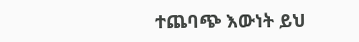ተጨባጭ እውነት ይህ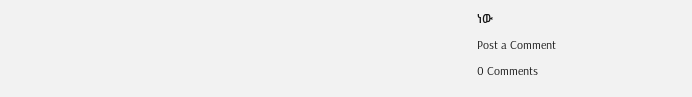ነው

Post a Comment

0 Comments